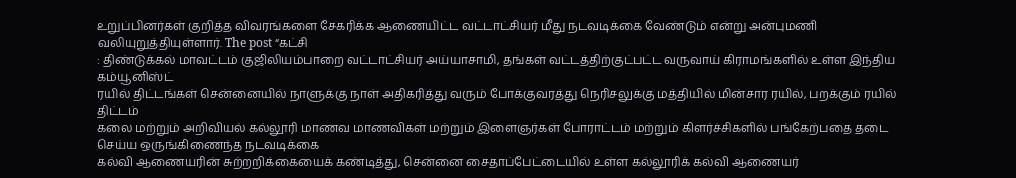உறுப்பினர்கள் குறித்த விவரங்களை சேகரிக்க ஆணையிட்ட வட்டாட்சியர் மீது நடவடிக்கை வேண்டும் என்று அன்புமணி வலியுறுத்தியுள்ளார். The post “கட்சி
: திண்டுக்கல் மாவட்டம் குஜிலியம்பாறை வட்டாட்சியர் அய்யாசாமி, தங்கள் வட்டத்திற்குட்பட்ட வருவாய் கிராமங்களில் உள்ள இந்திய கம்யூனிஸ்ட்
ரயில் திட்டங்கள் சென்னையில் நாளுக்கு நாள் அதிகரித்து வரும் போக்குவரத்து நெரிசலுக்கு மத்தியில் மின்சார ரயில், பறக்கும் ரயில் திட்டம்
கலை மற்றும் அறிவியல் கல்லூரி மாணவ மாணவிகள் மற்றும் இளைஞர்கள் போராட்டம் மற்றும் கிளர்ச்சிகளில் பங்கேற்பதை தடை செய்ய ஒருங்கிணைந்த நடவடிக்கை
கல்வி ஆணையரின் சுற்றறிக்கையைக் கண்டித்து, சென்னை சைதாப்பேட்டையில் உள்ள கல்லூரிக் கல்வி ஆணையர்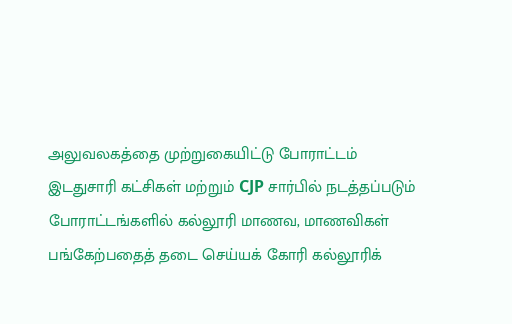அலுவலகத்தை முற்றுகையிட்டு போராட்டம்
இடதுசாரி கட்சிகள் மற்றும் CJP சார்பில் நடத்தப்படும் போராட்டங்களில் கல்லூரி மாணவ, மாணவிகள் பங்கேற்பதைத் தடை செய்யக் கோரி கல்லூரிக்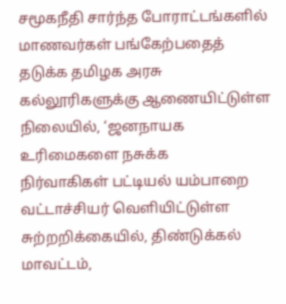சமூகநீதி சார்ந்த போராட்டங்களில் மாணவர்கள் பங்கேற்பதைத் தடுக்க தமிழக அரசு கல்லூரிகளுக்கு ஆணையிட்டுள்ள நிலையில், ‘ஜனநாயக உரிமைகளை நசுக்க
நிர்வாகிகள் பட்டியல் யம்பாறை வட்டாச்சியர் வெளியிட்டுள்ள சுற்றறிக்கையில், திண்டுக்கல் மாவட்டம்,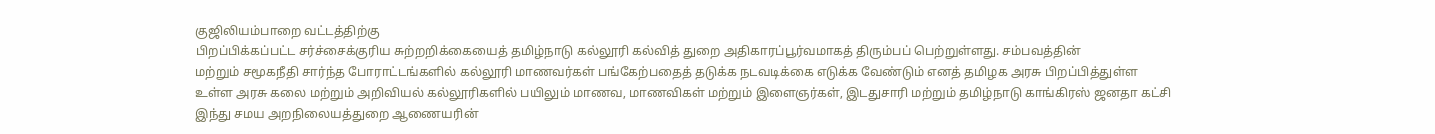குஜிலியம்பாறை வட்டத்திற்கு
பிறப்பிக்கப்பட்ட சர்ச்சைக்குரிய சுற்றறிக்கையைத் தமிழ்நாடு கல்லூரி கல்வித் துறை அதிகாரப்பூர்வமாகத் திரும்பப் பெற்றுள்ளது. சம்பவத்தின்
மற்றும் சமூகநீதி சார்ந்த போராட்டங்களில் கல்லூரி மாணவர்கள் பங்கேற்பதைத் தடுக்க நடவடிக்கை எடுக்க வேண்டும் எனத் தமிழக அரசு பிறப்பித்துள்ள
உள்ள அரசு கலை மற்றும் அறிவியல் கல்லூரிகளில் பயிலும் மாணவ, மாணவிகள் மற்றும் இளைஞர்கள், இடதுசாரி மற்றும் தமிழ்நாடு காங்கிரஸ் ஜனதா கட்சி
இந்து சமய அறநிலையத்துறை ஆணையரின்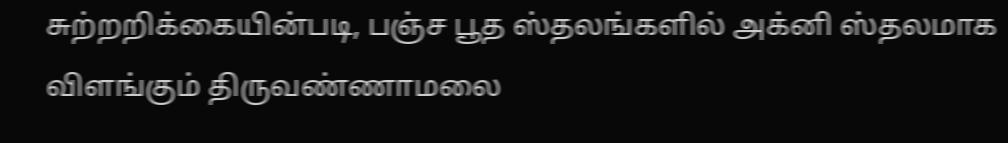சுற்றறிக்கையின்படி, பஞ்ச பூத ஸ்தலங்களில் அக்னி ஸ்தலமாக விளங்கும் திருவண்ணாமலை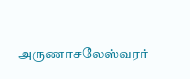அருணாசலேஸ்வரர்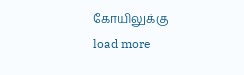கோயிலுக்கு
load more